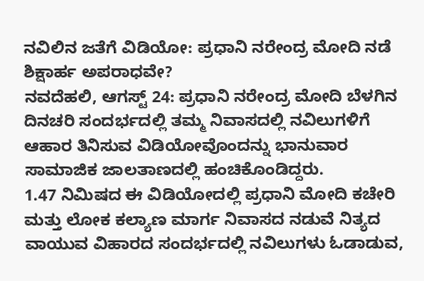ನವಿಲಿನ ಜತೆಗೆ ವಿಡಿಯೋ: ಪ್ರಧಾನಿ ನರೇಂದ್ರ ಮೋದಿ ನಡೆ ಶಿಕ್ಷಾರ್ಹ ಅಪರಾಧವೇ?
ನವದೆಹಲಿ, ಆಗಸ್ಟ್ 24: ಪ್ರಧಾನಿ ನರೇಂದ್ರ ಮೋದಿ ಬೆಳಗಿನ ದಿನಚರಿ ಸಂದರ್ಭದಲ್ಲಿ ತಮ್ಮ ನಿವಾಸದಲ್ಲಿ ನವಿಲುಗಳಿಗೆ ಆಹಾರ ತಿನಿಸುವ ವಿಡಿಯೋವೊಂದನ್ನು ಭಾನುವಾರ ಸಾಮಾಜಿಕ ಜಾಲತಾಣದಲ್ಲಿ ಹಂಚಿಕೊಂಡಿದ್ದರು.
1.47 ನಿಮಿಷದ ಈ ವಿಡಿಯೋದಲ್ಲಿ ಪ್ರಧಾನಿ ಮೋದಿ ಕಚೇರಿ ಮತ್ತು ಲೋಕ ಕಲ್ಯಾಣ ಮಾರ್ಗ ನಿವಾಸದ ನಡುವೆ ನಿತ್ಯದ ವಾಯುವ ವಿಹಾರದ ಸಂದರ್ಭದಲ್ಲಿ ನವಿಲುಗಳು ಓಡಾಡುವ,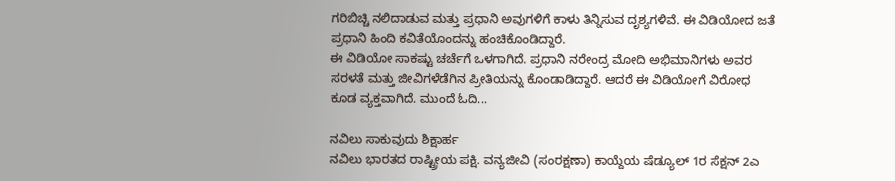ಗರಿಬಿಚ್ಚಿ ನಲಿದಾಡುವ ಮತ್ತು ಪ್ರಧಾನಿ ಅವುಗಳಿಗೆ ಕಾಳು ತಿನ್ನಿಸುವ ದೃಶ್ಯಗಳಿವೆ. ಈ ವಿಡಿಯೋದ ಜತೆ ಪ್ರಧಾನಿ ಹಿಂದಿ ಕವಿತೆಯೊಂದನ್ನು ಹಂಚಿಕೊಂಡಿದ್ದಾರೆ.
ಈ ವಿಡಿಯೋ ಸಾಕಷ್ಟು ಚರ್ಚೆಗೆ ಒಳಗಾಗಿದೆ. ಪ್ರಧಾನಿ ನರೇಂದ್ರ ಮೋದಿ ಅಭಿಮಾನಿಗಳು ಅವರ ಸರಳತೆ ಮತ್ತು ಜೀವಿಗಳೆಡೆಗಿನ ಪ್ರೀತಿಯನ್ನು ಕೊಂಡಾಡಿದ್ದಾರೆ. ಆದರೆ ಈ ವಿಡಿಯೋಗೆ ವಿರೋಧ ಕೂಡ ವ್ಯಕ್ತವಾಗಿದೆ. ಮುಂದೆ ಓದಿ...

ನವಿಲು ಸಾಕುವುದು ಶಿಕ್ಷಾರ್ಹ
ನವಿಲು ಭಾರತದ ರಾಷ್ಟ್ರೀಯ ಪಕ್ಷಿ. ವನ್ಯಜೀವಿ (ಸಂರಕ್ಷಣಾ) ಕಾಯ್ದೆಯ ಷೆಡ್ಯೂಲ್ 1ರ ಸೆಕ್ಷನ್ 2ಎ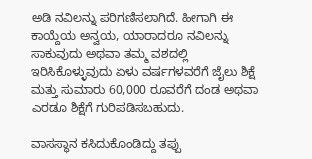ಅಡಿ ನವಿಲನ್ನು ಪರಿಗಣಿಸಲಾಗಿದೆ. ಹೀಗಾಗಿ ಈ ಕಾಯ್ದೆಯ ಅನ್ವಯ, ಯಾರಾದರೂ ನವಿಲನ್ನು ಸಾಕುವುದು ಅಥವಾ ತಮ್ಮ ವಶದಲ್ಲಿ ಇರಿಸಿಕೊಳ್ಳುವುದು ಏಳು ವರ್ಷಗಳವರೆಗೆ ಜೈಲು ಶಿಕ್ಷೆ ಮತ್ತು ಸುಮಾರು 60,000 ರೂವರೆಗೆ ದಂಡ ಅಥವಾ ಎರಡೂ ಶಿಕ್ಷೆಗೆ ಗುರಿಪಡಿಸಬಹುದು.

ವಾಸಸ್ಥಾನ ಕಸಿದುಕೊಂಡಿದ್ದು ತಪ್ಪು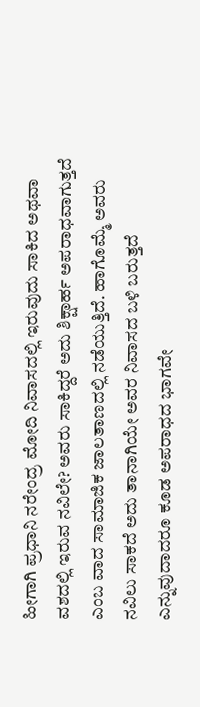ಹೀಗಾಗಿ ಪ್ರಧಾನಿ ನರೇಂದ್ರ ಮೋದಿ ನಿವಾಸದಲ್ಲಿ ಇರುವುದು ಸಾಕಿದ ಅಥವಾ ವಶದಲ್ಲಿ ಇರುವ ನವಿಲೇ? ಅವರು ಸಾಕಿದ್ದರೆ ಅದು ಶಿಕ್ಷಾರ್ಹ ಅಪರಾಧವಾಗುತ್ತದೆ ಎಂಬ ವಾದ ಸಾಮಾಜಿಕ ಜಾಲತಾಣದಲ್ಲಿ ನಡೆಯುತ್ತಿದೆ. ಹಾಗೊಮ್ಮೆ ಅವರು ನವಿಲು ಸಾಕದೆ ಅದು ತಾನಾಗಿಯೇ ಅವರ ನಿವಾಸದ ಬಳಿ ಬರುತ್ತದೆ ಎನ್ನುವುದಾದರೂ ಕೂಡ ಅಪರಾಧದ ಭಾಗವೇ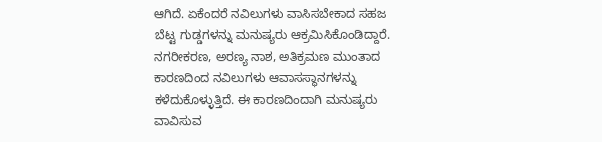ಆಗಿದೆ. ಏಕೆಂದರೆ ನವಿಲುಗಳು ವಾಸಿಸಬೇಕಾದ ಸಹಜ ಬೆಟ್ಟ ಗುಡ್ಡಗಳನ್ನು ಮನುಷ್ಯರು ಆಕ್ರಮಿಸಿಕೊಂಡಿದ್ದಾರೆ. ನಗರೀಕರಣ, ಅರಣ್ಯ ನಾಶ, ಅತಿಕ್ರಮಣ ಮುಂತಾದ ಕಾರಣದಿಂದ ನವಿಲುಗಳು ಆವಾಸಸ್ಥಾನಗಳನ್ನು ಕಳೆದುಕೊಳ್ಳುತ್ತಿದೆ. ಈ ಕಾರಣದಿಂದಾಗಿ ಮನುಷ್ಯರು ವಾವಿಸುವ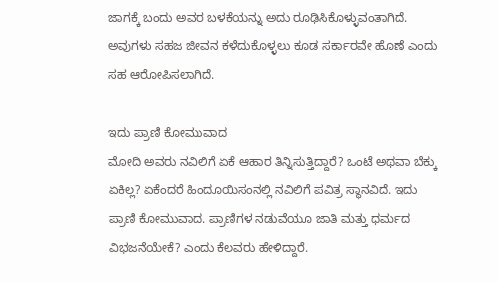ಜಾಗಕ್ಕೆ ಬಂದು ಅವರ ಬಳಕೆಯನ್ನು ಅದು ರೂಢಿಸಿಕೊಳ್ಳುವಂತಾಗಿದೆ. ಅವುಗಳು ಸಹಜ ಜೀವನ ಕಳೆದುಕೊಳ್ಳಲು ಕೂಡ ಸರ್ಕಾರವೇ ಹೊಣೆ ಎಂದು ಸಹ ಆರೋಪಿಸಲಾಗಿದೆ.

ಇದು ಪ್ರಾಣಿ ಕೋಮುವಾದ
ಮೋದಿ ಅವರು ನವಿಲಿಗೆ ಏಕೆ ಆಹಾರ ತಿನ್ನಿಸುತ್ತಿದ್ದಾರೆ? ಒಂಟೆ ಅಥವಾ ಬೆಕ್ಕು ಏಕಿಲ್ಲ? ಏಕೆಂದರೆ ಹಿಂದೂಯಿಸಂನಲ್ಲಿ ನವಿಲಿಗೆ ಪವಿತ್ರ ಸ್ಥಾನವಿದೆ. ಇದು ಪ್ರಾಣಿ ಕೋಮುವಾದ. ಪ್ರಾಣಿಗಳ ನಡುವೆಯೂ ಜಾತಿ ಮತ್ತು ಧರ್ಮದ ವಿಭಜನೆಯೇಕೆ? ಎಂದು ಕೆಲವರು ಹೇಳಿದ್ದಾರೆ.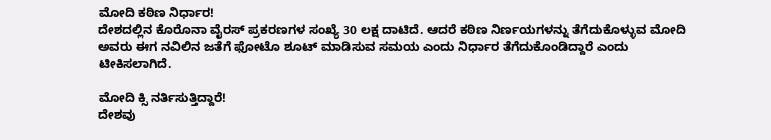ಮೋದಿ ಕಠಿಣ ನಿರ್ಧಾರ!
ದೇಶದಲ್ಲಿನ ಕೊರೊನಾ ವೈರಸ್ ಪ್ರಕರಣಗಳ ಸಂಖ್ಯೆ 30 ಲಕ್ಷ ದಾಟಿದೆ. ಆದರೆ ಕಠಿಣ ನಿರ್ಣಯಗಳನ್ನು ತೆಗೆದುಕೊಳ್ಳುವ ಮೋದಿ ಅವರು ಈಗ ನವಿಲಿನ ಜತೆಗೆ ಫೋಟೊ ಶೂಟ್ ಮಾಡಿಸುವ ಸಮಯ ಎಂದು ನಿರ್ಧಾರ ತೆಗೆದುಕೊಂಡಿದ್ದಾರೆ ಎಂದು ಟೀಕಿಸಲಾಗಿದೆ.

ಮೋದಿ ಕ್ಸಿ ನರ್ತಿಸುತ್ತಿದ್ದಾರೆ!
ದೇಶವು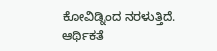ಕೋವಿಡ್ನಿಂದ ನರಳುತ್ತಿದೆ. ಆರ್ಥಿಕತೆ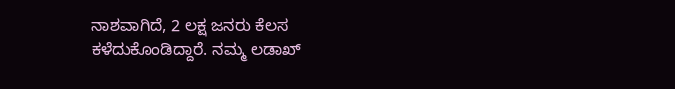ನಾಶವಾಗಿದೆ, 2 ಲಕ್ಷ ಜನರು ಕೆಲಸ ಕಳೆದುಕೊಂಡಿದ್ದಾರೆ. ನಮ್ಮ ಲಡಾಖ್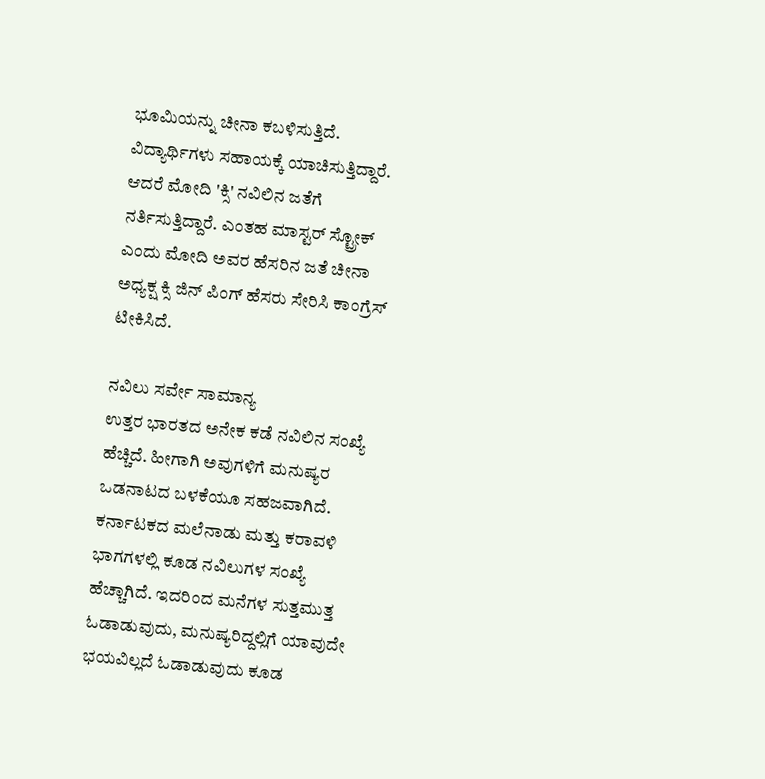ಭೂಮಿಯನ್ನು ಚೀನಾ ಕಬಳಿಸುತ್ತಿದೆ. ವಿದ್ಯಾರ್ಥಿಗಳು ಸಹಾಯಕ್ಕೆ ಯಾಚಿಸುತ್ತಿದ್ದಾರೆ. ಆದರೆ ಮೋದಿ 'ಕ್ಸಿ' ನವಿಲಿನ ಜತೆಗೆ ನರ್ತಿಸುತ್ತಿದ್ದಾರೆ. ಎಂತಹ ಮಾಸ್ಟರ್ ಸ್ಟ್ರೋಕ್ ಎಂದು ಮೋದಿ ಅವರ ಹೆಸರಿನ ಜತೆ ಚೀನಾ ಅಧ್ಯಕ್ಷ ಕ್ಸಿ ಜಿನ್ ಪಿಂಗ್ ಹೆಸರು ಸೇರಿಸಿ ಕಾಂಗ್ರೆಸ್ ಟೀಕಿಸಿದೆ.

ನವಿಲು ಸರ್ವೇ ಸಾಮಾನ್ಯ
ಉತ್ತರ ಭಾರತದ ಅನೇಕ ಕಡೆ ನವಿಲಿನ ಸಂಖ್ಯೆ ಹೆಚ್ಚಿದೆ. ಹೀಗಾಗಿ ಅವುಗಳಿಗೆ ಮನುಷ್ಯರ ಒಡನಾಟದ ಬಳಕೆಯೂ ಸಹಜವಾಗಿದೆ. ಕರ್ನಾಟಕದ ಮಲೆನಾಡು ಮತ್ತು ಕರಾವಳಿ ಭಾಗಗಳಲ್ಲಿ ಕೂಡ ನವಿಲುಗಳ ಸಂಖ್ಯೆ ಹೆಚ್ಚಾಗಿದೆ. ಇದರಿಂದ ಮನೆಗಳ ಸುತ್ತಮುತ್ತ ಓಡಾಡುವುದು, ಮನುಷ್ಯರಿದ್ದಲ್ಲಿಗೆ ಯಾವುದೇ ಭಯವಿಲ್ಲದೆ ಓಡಾಡುವುದು ಕೂಡ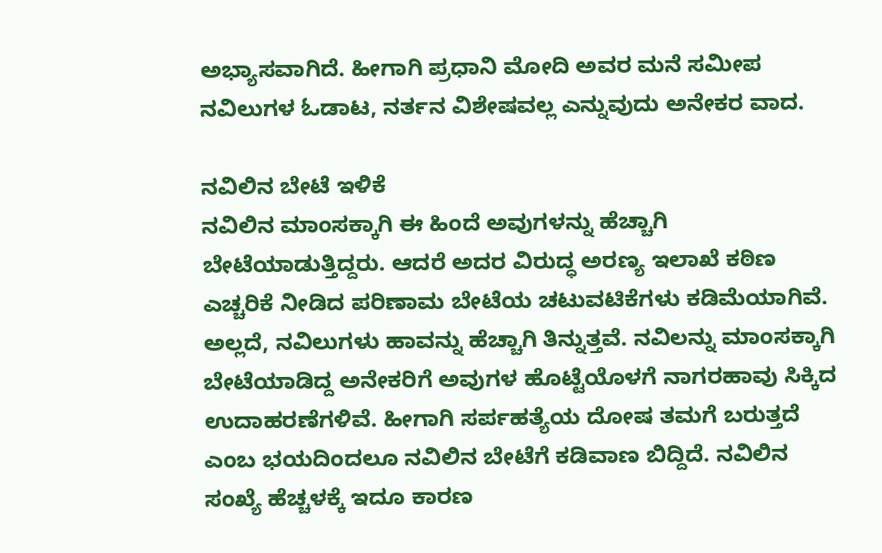ಅಭ್ಯಾಸವಾಗಿದೆ. ಹೀಗಾಗಿ ಪ್ರಧಾನಿ ಮೋದಿ ಅವರ ಮನೆ ಸಮೀಪ ನವಿಲುಗಳ ಓಡಾಟ, ನರ್ತನ ವಿಶೇಷವಲ್ಲ ಎನ್ನುವುದು ಅನೇಕರ ವಾದ.

ನವಿಲಿನ ಬೇಟೆ ಇಳಿಕೆ
ನವಿಲಿನ ಮಾಂಸಕ್ಕಾಗಿ ಈ ಹಿಂದೆ ಅವುಗಳನ್ನು ಹೆಚ್ಚಾಗಿ ಬೇಟೆಯಾಡುತ್ತಿದ್ದರು. ಆದರೆ ಅದರ ವಿರುದ್ಧ ಅರಣ್ಯ ಇಲಾಖೆ ಕಠಿಣ ಎಚ್ಚರಿಕೆ ನೀಡಿದ ಪರಿಣಾಮ ಬೇಟೆಯ ಚಟುವಟಿಕೆಗಳು ಕಡಿಮೆಯಾಗಿವೆ. ಅಲ್ಲದೆ, ನವಿಲುಗಳು ಹಾವನ್ನು ಹೆಚ್ಚಾಗಿ ತಿನ್ನುತ್ತವೆ. ನವಿಲನ್ನು ಮಾಂಸಕ್ಕಾಗಿ ಬೇಟೆಯಾಡಿದ್ದ ಅನೇಕರಿಗೆ ಅವುಗಳ ಹೊಟ್ಟೆಯೊಳಗೆ ನಾಗರಹಾವು ಸಿಕ್ಕಿದ ಉದಾಹರಣೆಗಳಿವೆ. ಹೀಗಾಗಿ ಸರ್ಪಹತ್ಯೆಯ ದೋಷ ತಮಗೆ ಬರುತ್ತದೆ ಎಂಬ ಭಯದಿಂದಲೂ ನವಿಲಿನ ಬೇಟೆಗೆ ಕಡಿವಾಣ ಬಿದ್ದಿದೆ. ನವಿಲಿನ ಸಂಖ್ಯೆ ಹೆಚ್ಚಳಕ್ಕೆ ಇದೂ ಕಾರಣ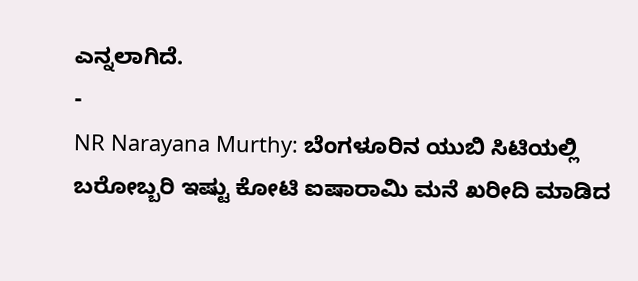ಎನ್ನಲಾಗಿದೆ.
-
NR Narayana Murthy: ಬೆಂಗಳೂರಿನ ಯುಬಿ ಸಿಟಿಯಲ್ಲಿ ಬರೋಬ್ಬರಿ ಇಷ್ಟು ಕೋಟಿ ಐಷಾರಾಮಿ ಮನೆ ಖರೀದಿ ಮಾಡಿದ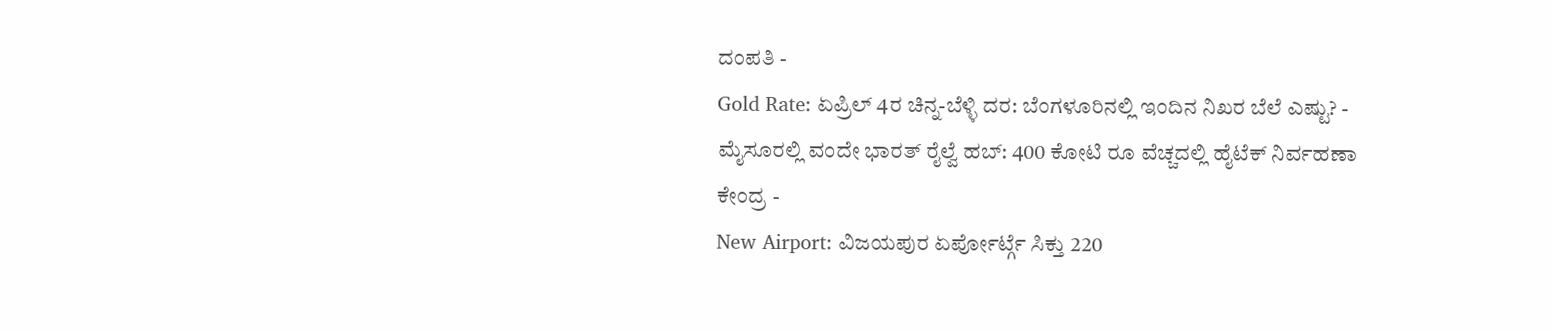ದಂಪತಿ -
Gold Rate: ಏಪ್ರಿಲ್ 4ರ ಚಿನ್ನ-ಬೆಳ್ಳಿ ದರ: ಬೆಂಗಳೂರಿನಲ್ಲಿ ಇಂದಿನ ನಿಖರ ಬೆಲೆ ಎಷ್ಟು? -
ಮೈಸೂರಲ್ಲಿ ವಂದೇ ಭಾರತ್ ರೈಲ್ವೆ ಹಬ್: 400 ಕೋಟಿ ರೂ ವೆಚ್ಚದಲ್ಲಿ ಹೈಟೆಕ್ ನಿರ್ವಹಣಾ ಕೇಂದ್ರ -
New Airport: ವಿಜಯಪುರ ಏರ್ಪೋರ್ಟ್ಗೆ ಸಿಕ್ತು 220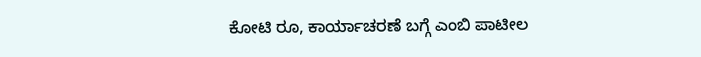ಕೋಟಿ ರೂ, ಕಾರ್ಯಾಚರಣೆ ಬಗ್ಗೆ ಎಂಬಿ ಪಾಟೀಲ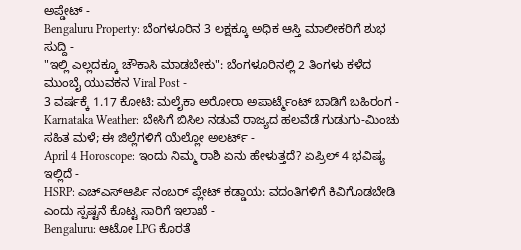ಅಪ್ಡೇಟ್ -
Bengaluru Property: ಬೆಂಗಳೂರಿನ 3 ಲಕ್ಷಕ್ಕೂ ಅಧಿಕ ಆಸ್ತಿ ಮಾಲೀಕರಿಗೆ ಶುಭ ಸುದ್ದಿ -
"ಇಲ್ಲಿ ಎಲ್ಲದಕ್ಕೂ ಚೌಕಾಸಿ ಮಾಡಬೇಕು": ಬೆಂಗಳೂರಿನಲ್ಲಿ 2 ತಿಂಗಳು ಕಳೆದ ಮುಂಬೈ ಯುವಕನ Viral Post -
3 ವರ್ಷಕ್ಕೆ 1.17 ಕೋಟಿ: ಮಲೈಕಾ ಅರೋರಾ ಅಪಾರ್ಟ್ಮೆಂಟ್ ಬಾಡಿಗೆ ಬಹಿರಂಗ -
Karnataka Weather: ಬೇಸಿಗೆ ಬಿಸಿಲ ನಡುವೆ ರಾಜ್ಯದ ಹಲವೆಡೆ ಗುಡುಗು-ಮಿಂಚು ಸಹಿತ ಮಳೆ; ಈ ಜಿಲ್ಲೆಗಳಿಗೆ ಯೆಲ್ಲೋ ಅಲರ್ಟ್ -
April 4 Horoscope: ಇಂದು ನಿಮ್ಮ ರಾಶಿ ಏನು ಹೇಳುತ್ತದೆ? ಏಪ್ರಿಲ್ 4 ಭವಿಷ್ಯ ಇಲ್ಲಿದೆ -
HSRP: ಎಚ್ಎಸ್ಆರ್ಪಿ ನಂಬರ್ ಪ್ಲೇಟ್ ಕಡ್ಡಾಯ: ವದಂತಿಗಳಿಗೆ ಕಿವಿಗೊಡಬೇಡಿ ಎಂದು ಸ್ಪಷ್ಟನೆ ಕೊಟ್ಟ ಸಾರಿಗೆ ಇಲಾಖೆ -
Bengaluru: ಆಟೋ LPG ಕೊರತೆ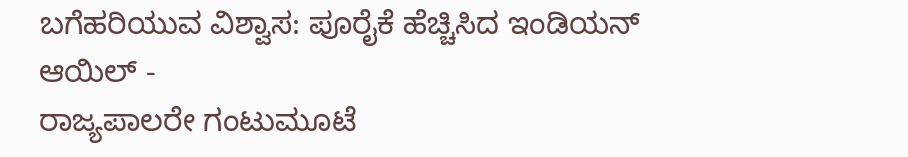ಬಗೆಹರಿಯುವ ವಿಶ್ವಾಸ: ಪೂರೈಕೆ ಹೆಚ್ಚಿಸಿದ ಇಂಡಿಯನ್ ಆಯಿಲ್ -
ರಾಜ್ಯಪಾಲರೇ ಗಂಟುಮೂಟೆ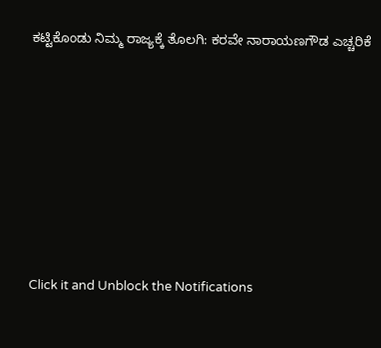ಕಟ್ಟಿಕೊಂಡು ನಿಮ್ಮ ರಾಜ್ಯಕ್ಕೆ ತೊಲಗಿ: ಕರವೇ ನಾರಾಯಣಗೌಡ ಎಚ್ಚರಿಕೆ












Click it and Unblock the Notifications